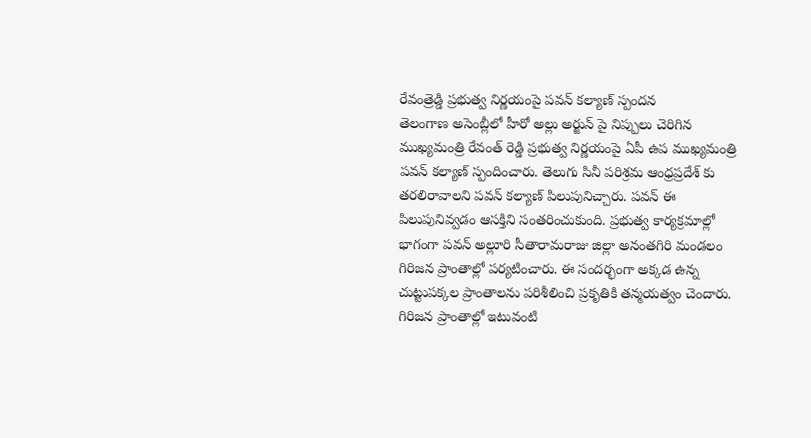రేవంత్రెడ్డి ప్రభుత్వ నిర్ణయంపై పవన్ కల్యాణ్ స్పందన
తెలంగాణ అసెంబ్లీలో హీరో అల్లు అర్జున్ పై నిప్పులు చెరిగిన ముఖ్యమంత్రి రేవంత్ రెడ్డి ప్రభుత్వ నిర్ణయంపై ఏపీ ఉప ముఖ్యమంత్రి పవన్ కల్యాణ్ స్పందించారు. తెలుగు సినీ పరిశ్రమ ఆంధ్రప్రదేశ్ కు తరలిరావాలని పవన్ కల్యాణ్ పిలుపునిచ్చారు. పవన్ ఈ పిలుపునివ్వడం ఆసక్తిని సంతరించుకుంది. ప్రభుత్వ కార్యక్రమాల్లో భాగంగా పవన్ అల్లూరి సీతారామరాజు జిల్లా అనంతగిరి మండలం గిరిజన ప్రాంతాల్లో పర్యటించారు. ఈ సందర్భంగా అక్కడ ఉన్న చుట్టుపక్కల ప్రాంతాలను పరిశీలించి ప్రకృతికి తన్మయత్వం చెందారు. గిరిజన ప్రాంతాల్లో ఇటువంటి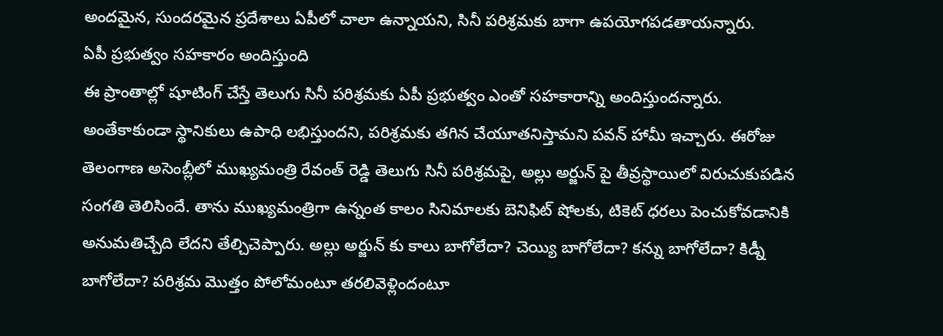అందమైన, సుందరమైన ప్రదేశాలు ఏపీలో చాలా ఉన్నాయని, సినీ పరిశ్రమకు బాగా ఉపయోగపడతాయన్నారు.
ఏపీ ప్రభుత్వం సహకారం అందిస్తుంది
ఈ ప్రాంతాల్లో షూటింగ్ చేస్తే తెలుగు సినీ పరిశ్రమకు ఏపీ ప్రభుత్వం ఎంతో సహకారాన్ని అందిస్తుందన్నారు. అంతేకాకుండా స్థానికులు ఉపాధి లభిస్తుందని, పరిశ్రమకు తగిన చేయూతనిస్తామని పవన్ హామీ ఇచ్చారు. ఈరోజు తెలంగాణ అసెంబ్లీలో ముఖ్యమంత్రి రేవంత్ రెడ్డి తెలుగు సినీ పరిశ్రమపై, అల్లు అర్జున్ పై తీవ్రస్థాయిలో విరుచుకుపడిన సంగతి తెలిసిందే. తాను ముఖ్యమంత్రిగా ఉన్నంత కాలం సినిమాలకు బెనిఫిట్ షోలకు, టికెట్ ధరలు పెంచుకోవడానికి అనుమతిచ్చేది లేదని తేల్చిచెప్పారు. అల్లు అర్జున్ కు కాలు బాగోలేదా? చెయ్యి బాగోలేదా? కన్ను బాగోలేదా? కిడ్నీ బాగోలేదా? పరిశ్రమ మొత్తం పోలోమంటూ తరలివెళ్లిందంటూ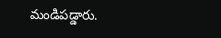మండిపడ్డారు.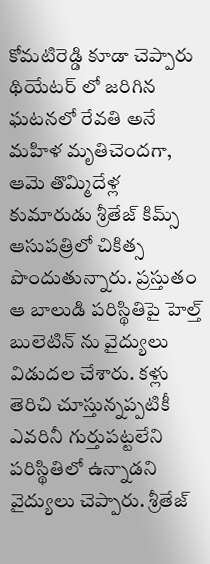కోమటిరెడ్డి కూడా చెప్పారు
థియేటర్ లో జరిగిన ఘటనలో రేవతి అనే మహిళ మృతిచెందగా, ఆమె తొమ్మిదేళ్ల కుమారుడు శ్రీతేజ్ కిమ్స్ ఆసుపత్రిలో చికిత్స పొందుతున్నారు. ప్రస్తుతం ఆ బాలుడి పరిస్థితిపై హెల్త్ బులెటిన్ ను వైద్యులు విడుదల చేశారు. కళ్లు తెరిచి చూస్తున్నప్పటికీ ఎవరినీ గుర్తుపట్టలేని పరిస్థితిలో ఉన్నాడని వైద్యులు చెప్పారు. శ్రీతేజ్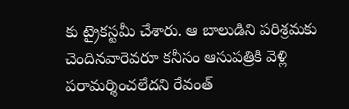కు ట్రైకస్టమీ చేశారు. ఆ బాలుడిని పరిశ్రమకు చెందినవారెవరూ కనీసం ఆసుపత్రికి వెళ్లి పరామర్శించలేదని రేవంత్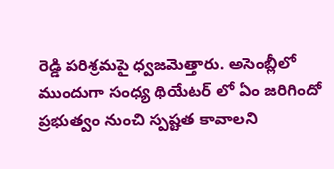రెడ్డి పరిశ్రమపై ధ్వజమెత్తారు. అసెంబ్లీలో ముందుగా సంధ్య థియేటర్ లో ఏం జరిగిందో ప్రభుత్వం నుంచి స్పష్టత కావాలని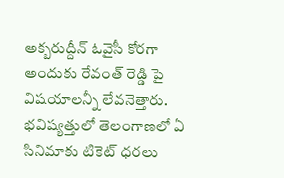అక్బరుద్దీన్ ఓవైసీ కోరగా అందుకు రేవంత్ రెడ్డి పై విషయాలన్నీ లేవనెత్తారు. భవిష్యత్తులో తెలంగాణలో ఏ సినిమాకు టికెట్ ధరలు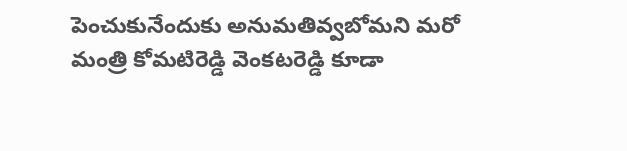పెంచుకునేందుకు అనుమతివ్వబోమని మరో మంత్రి కోమటిరెడ్డి వెంకటరెడ్డి కూడా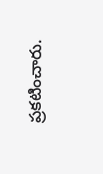ప్రకటించారు.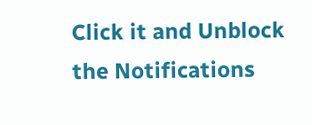Click it and Unblock the Notifications